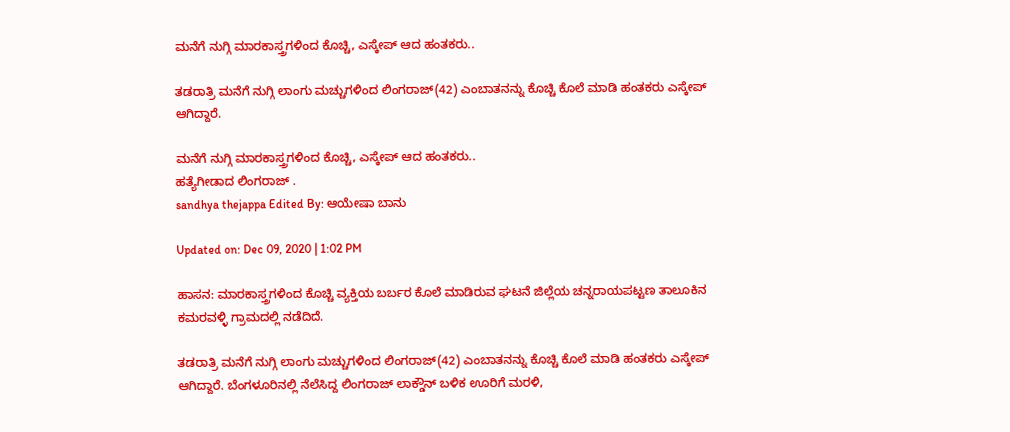ಮನೆಗೆ ನುಗ್ಗಿ ಮಾರಕಾಸ್ತ್ರಗಳಿಂದ ಕೊಚ್ಚಿ, ಎಸ್ಕೇಪ್ ಆದ ಹಂತಕರು..

ತಡರಾತ್ರಿ ಮನೆಗೆ ನುಗ್ಗಿ ಲಾಂಗು ಮಚ್ಚುಗಳಿಂದ ಲಿಂಗರಾಜ್(42) ಎಂಬಾತನನ್ನು ಕೊಚ್ಚಿ ಕೊಲೆ ಮಾಡಿ ಹಂತಕರು ಎಸ್ಕೇಪ್ ಆಗಿದ್ದಾರೆ.

ಮನೆಗೆ ನುಗ್ಗಿ ಮಾರಕಾಸ್ತ್ರಗಳಿಂದ ಕೊಚ್ಚಿ, ಎಸ್ಕೇಪ್ ಆದ ಹಂತಕರು..
ಹತ್ಯೆಗೀಡಾದ ಲಿಂಗರಾಜ್ .
sandhya thejappa Edited By: ಆಯೇಷಾ ಬಾನು

Updated on: Dec 09, 2020 | 1:02 PM

ಹಾಸನ: ಮಾರಕಾಸ್ತ್ರಗಳಿಂದ ಕೊಚ್ಚಿ ವ್ಯಕ್ತಿಯ ಬರ್ಬರ ಕೊಲೆ ಮಾಡಿರುವ ಘಟನೆ ಜಿಲ್ಲೆಯ ಚನ್ನರಾಯಪಟ್ಟಣ ತಾಲೂಕಿನ ಕಮರವಳ್ಳಿ ಗ್ರಾಮದಲ್ಲಿ ನಡೆದಿದೆ.

ತಡರಾತ್ರಿ ಮನೆಗೆ ನುಗ್ಗಿ ಲಾಂಗು ಮಚ್ಚುಗಳಿಂದ ಲಿಂಗರಾಜ್(42) ಎಂಬಾತನನ್ನು ಕೊಚ್ಚಿ ಕೊಲೆ ಮಾಡಿ ಹಂತಕರು ಎಸ್ಕೇಪ್ ಆಗಿದ್ದಾರೆ. ಬೆಂಗಳೂರಿನಲ್ಲಿ ನೆಲೆಸಿದ್ದ ಲಿಂಗರಾಜ್ ಲಾಕ್ಡೌನ್ ಬಳಿಕ ಊರಿಗೆ ಮರಳಿ,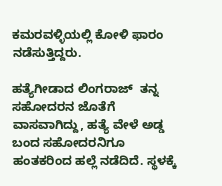ಕಮರವಳ್ಳಿಯಲ್ಲಿ ಕೋಳಿ ಫಾರಂ ನಡೆಸುತ್ತಿದ್ದರು.

ಹತ್ಯೆಗೀಡಾದ ಲಿಂಗರಾಜ್  ತನ್ನ ಸಹೋದರನ ಜೊತೆಗೆ ವಾಸವಾಗಿದ್ದು, ಹತ್ಯೆ ವೇಳೆ ಅಡ್ಡ ಬಂದ ಸಹೋದರನಿಗೂ ಹಂತಕರಿಂದ ಹಲ್ಲೆ ನಡೆದಿದೆ. ಸ್ಥಳಕ್ಕೆ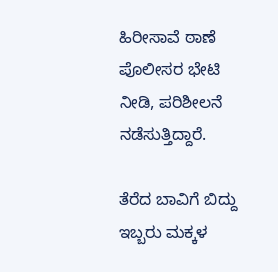ಹಿರೀಸಾವೆ ಠಾಣೆ ಪೊಲೀಸರ ಭೇಟಿ ನೀಡಿ, ಪರಿಶೀಲನೆ ನಡೆಸುತ್ತಿದ್ದಾರೆ.

ತೆರೆದ ಬಾವಿಗೆ ಬಿದ್ದು ಇಬ್ಬರು ಮಕ್ಕಳ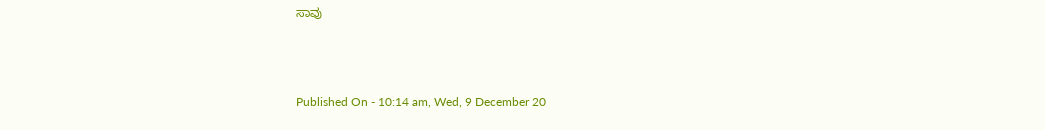ಸಾವು



Published On - 10:14 am, Wed, 9 December 20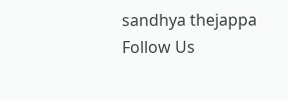sandhya thejappa
Follow Us